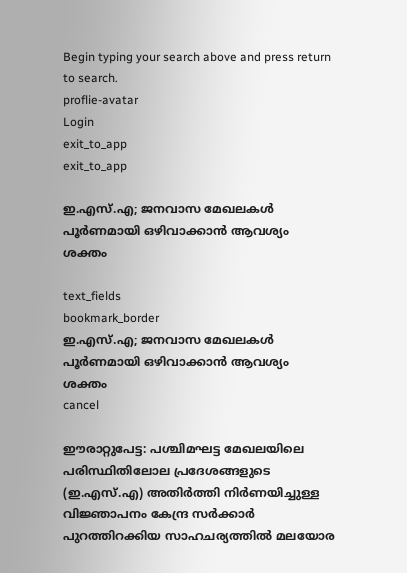Begin typing your search above and press return to search.
proflie-avatar
Login
exit_to_app
exit_to_app

ഇ.എസ്.എ; ജനവാസ മേഖലകൾ പൂർണമായി ഒഴിവാക്കാൻ ആവശ്യം ശക്തം

text_fields
bookmark_border
ഇ.എസ്.എ; ജനവാസ മേഖലകൾ പൂർണമായി ഒഴിവാക്കാൻ ആവശ്യം ശക്തം
cancel

ഈരാറ്റുപേട്ട: പശ്ചിമഘട്ട മേഖലയിലെ പരിസ്ഥിതിലോല പ്രദേശങ്ങളുടെ (ഇ.എസ്.എ) അതിർത്തി നിർണയിച്ചുള്ള വിജ്ഞാപനം കേന്ദ്ര സർക്കാർ പുറത്തിറക്കിയ സാഹചര്യത്തിൽ മലയോര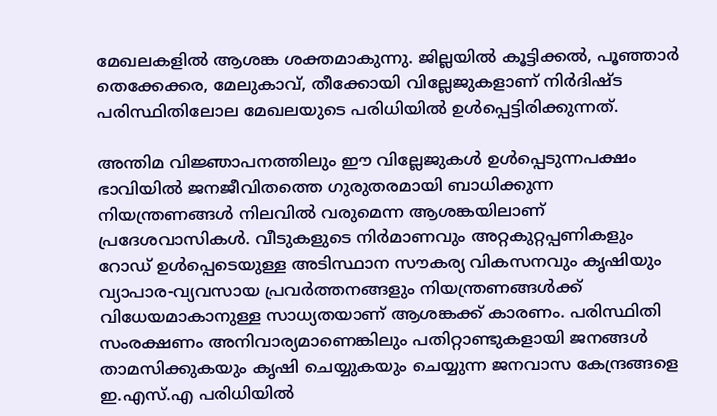മേഖലകളിൽ ആശങ്ക ശക്തമാകുന്നു. ജില്ലയിൽ കൂട്ടിക്കൽ, പൂഞ്ഞാർ തെക്കേക്കര, മേലുകാവ്, തീക്കോയി വില്ലേജുകളാണ് നിർദിഷ്ട പരിസ്ഥിതിലോല മേഖലയുടെ പരിധിയിൽ ഉൾപ്പെട്ടിരിക്കുന്നത്.

അന്തിമ വിജ്ഞാപനത്തിലും ഈ വില്ലേജുകൾ ഉൾപ്പെടുന്നപക്ഷം ഭാവിയിൽ ജനജീവിതത്തെ ഗുരുതരമായി ബാധിക്കുന്ന നിയന്ത്രണങ്ങൾ നിലവിൽ വരുമെന്ന ആശങ്കയിലാണ് പ്രദേശവാസികൾ. വീടുകളുടെ നിർമാണവും അറ്റകുറ്റപ്പണികളും റോഡ് ഉൾപ്പെടെയുള്ള അടിസ്ഥാന സൗകര്യ വികസനവും കൃഷിയും വ്യാപാര-വ്യവസായ പ്രവർത്തനങ്ങളും നിയന്ത്രണങ്ങൾക്ക് വിധേയമാകാനുള്ള സാധ്യതയാണ് ആശങ്കക്ക് കാരണം. പരിസ്ഥിതി സംരക്ഷണം അനിവാര്യമാണെങ്കിലും പതിറ്റാണ്ടുകളായി ജനങ്ങൾ താമസിക്കുകയും കൃഷി ചെയ്യുകയും ചെയ്യുന്ന ജനവാസ കേന്ദ്രങ്ങളെ ഇ.എസ്.എ പരിധിയിൽ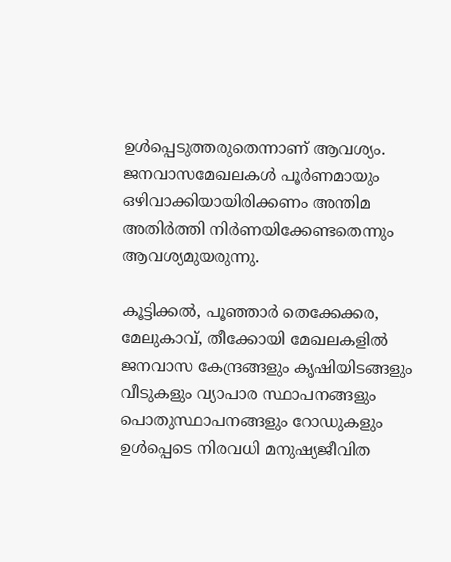ഉൾപ്പെടുത്തരുതെന്നാണ് ആവശ്യം. ജനവാസമേഖലകൾ പൂർണമായും ഒഴിവാക്കിയായിരിക്കണം അന്തിമ അതിർത്തി നിർണയിക്കേണ്ടതെന്നും ആവശ്യമുയരുന്നു.

കൂട്ടിക്കൽ, പൂഞ്ഞാർ തെക്കേക്കര, മേലുകാവ്, തീക്കോയി മേഖലകളിൽ ജനവാസ കേന്ദ്രങ്ങളും കൃഷിയിടങ്ങളും വീടുകളും വ്യാപാര സ്ഥാപനങ്ങളും പൊതുസ്ഥാപനങ്ങളും റോഡുകളും ഉൾപ്പെടെ നിരവധി മനുഷ്യജീവിത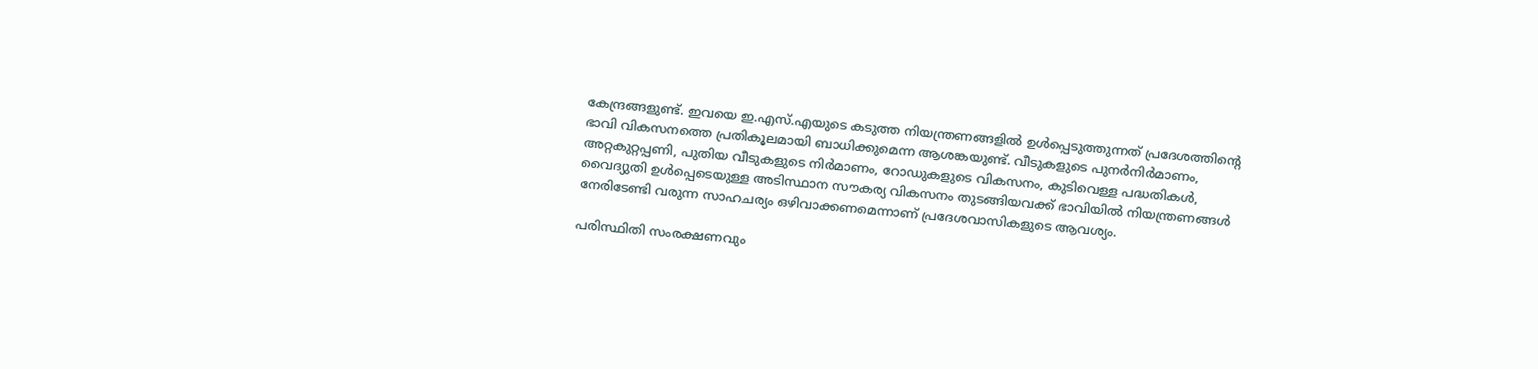കേന്ദ്രങ്ങളുണ്ട്. ഇവയെ ഇ.എസ്.എയുടെ കടുത്ത നിയന്ത്രണങ്ങളിൽ ഉൾപ്പെടുത്തുന്നത് പ്രദേശത്തിന്‍റെ ഭാവി വികസനത്തെ പ്രതികൂലമായി ബാധിക്കുമെന്ന ആശങ്കയുണ്ട്. വീടുകളുടെ പുനർനിർമാണം, അറ്റകുറ്റപ്പണി, പുതിയ വീടുകളുടെ നിർമാണം, റോഡുകളുടെ വികസനം, കുടിവെള്ള പദ്ധതികൾ, വൈദ്യുതി ഉൾപ്പെടെയുള്ള അടിസ്ഥാന സൗകര്യ വികസനം തുടങ്ങിയവക്ക് ഭാവിയിൽ നിയന്ത്രണങ്ങൾ നേരിടേണ്ടി വരുന്ന സാഹചര്യം ഒഴിവാക്കണമെന്നാണ് പ്രദേശവാസികളുടെ ആവശ്യം.

പരിസ്ഥിതി സംരക്ഷണവും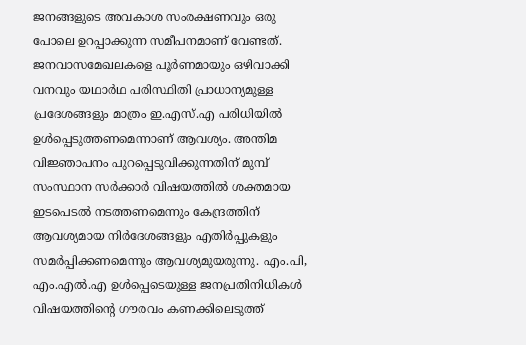ജനങ്ങളുടെ അവകാശ സംരക്ഷണവും ഒരു പോലെ ഉറപ്പാക്കുന്ന സമീപനമാണ് വേണ്ടത്. ജനവാസമേഖലകളെ പൂർണമായും ഒഴിവാക്കി വനവും യഥാർഥ പരിസ്ഥിതി പ്രാധാന്യമുള്ള പ്രദേശങ്ങളും മാത്രം ഇ.എസ്.എ പരിധിയിൽ ഉൾപ്പെടുത്തണമെന്നാണ് ആവശ്യം. അന്തിമ വിജ്ഞാപനം പുറപ്പെടുവിക്കുന്നതിന് മുമ്പ് സംസ്ഥാന സർക്കാർ വിഷയത്തിൽ ശക്തമായ ഇടപെടൽ നടത്തണമെന്നും കേന്ദ്രത്തിന് ആവശ്യമായ നിർദേശങ്ങളും എതിർപ്പുകളും സമർപ്പിക്കണമെന്നും ആവശ്യമുയരുന്നു. എം.പി, എം.എൽ.എ ഉൾപ്പെടെയുള്ള ജനപ്രതിനിധികൾ വിഷയത്തിന്‍റെ ഗൗരവം കണക്കിലെടുത്ത്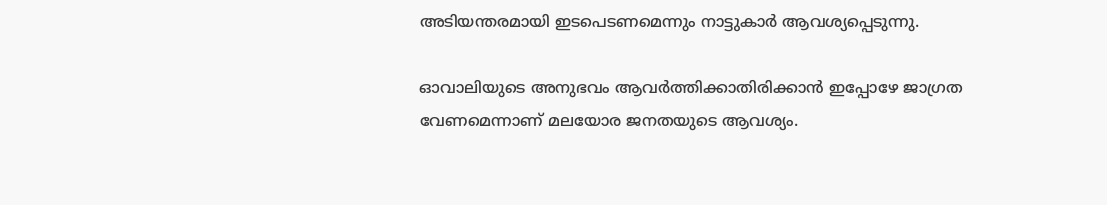അടിയന്തരമായി ഇടപെടണമെന്നും നാട്ടുകാർ ആവശ്യപ്പെടുന്നു.

ഓവാലിയുടെ അനുഭവം ആവർത്തിക്കാതിരിക്കാൻ ഇപ്പോഴേ ജാഗ്രത വേണമെന്നാണ് മലയോര ജനതയുടെ ആവശ്യം.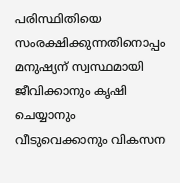പരിസ്ഥിതിയെ സംരക്ഷിക്കുന്നതിനൊപ്പം മനുഷ്യന് സ്വസ്ഥമായി ജീവിക്കാനും കൃഷി ചെയ്യാനും വീടുവെക്കാനും വികസന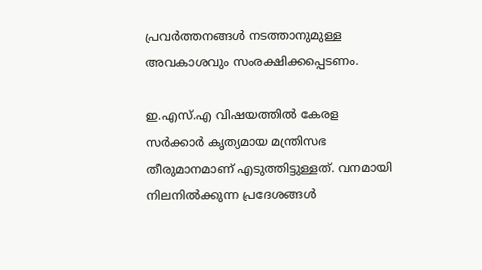പ്രവർത്തനങ്ങൾ നടത്താനുമുള്ള അവകാശവും സംരക്ഷിക്കപ്പെടണം.

ഇ.എസ്.എ വിഷയത്തിൽ കേരള സർക്കാർ കൃത്യമായ മന്ത്രിസഭ തീരുമാനമാണ് എടുത്തിട്ടുള്ളത്. വനമായി നിലനിൽക്കുന്ന പ്രദേശങ്ങൾ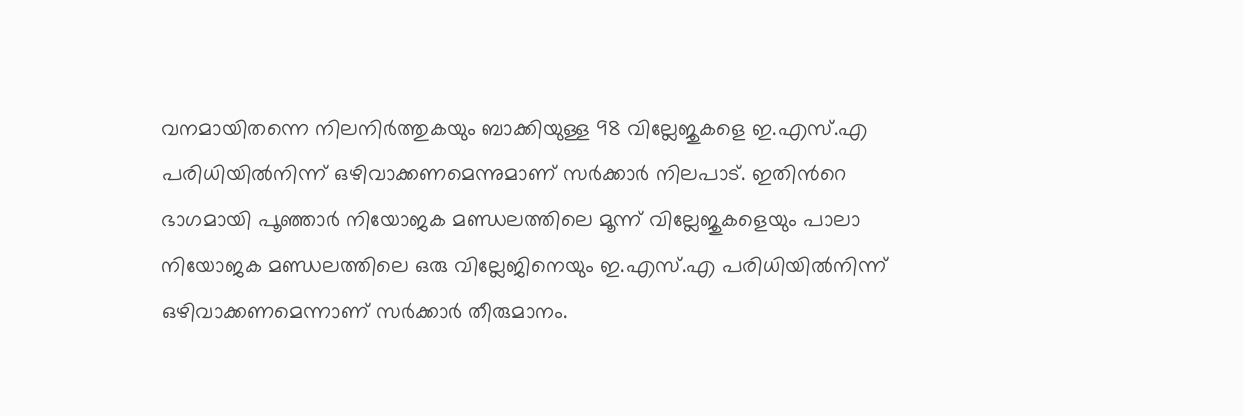വനമായിതന്നെ നിലനിർത്തുകയും ബാക്കിയുള്ള 98 വില്ലേജുകളെ ഇ.എസ്.എ പരിധിയിൽനിന്ന് ഒഴിവാക്കണമെന്നുമാണ് സർക്കാർ നിലപാട്. ഇതിന്‍റെ ഭാഗമായി പൂഞ്ഞാർ നിയോജക മണ്ഡലത്തിലെ മൂന്ന് വില്ലേജുകളെയും പാലാ നിയോജക മണ്ഡലത്തിലെ ഒരു വില്ലേജിനെയും ഇ.എസ്.എ പരിധിയിൽനിന്ന് ഒഴിവാക്കണമെന്നാണ് സർക്കാർ തീരുമാനം.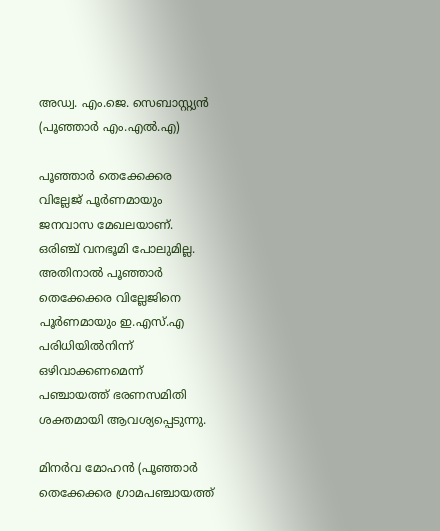അഡ്വ. എം.ജെ. സെബാസ്റ്റ്യൻ (പൂഞ്ഞാർ എം.എൽ.എ)

പൂഞ്ഞാർ തെക്കേക്കര വില്ലേജ് പൂർണമായും ജനവാസ മേഖലയാണ്. ഒരിഞ്ച് വനഭൂമി പോലുമില്ല. അതിനാൽ പൂഞ്ഞാർ തെക്കേക്കര വില്ലേജിനെ പൂർണമായും ഇ.എസ്.എ പരിധിയിൽനിന്ന് ഒഴിവാക്കണമെന്ന് പഞ്ചായത്ത് ഭരണസമിതി ശക്തമായി ആവശ്യപ്പെടുന്നു.

മിനർവ മോഹൻ (പൂഞ്ഞാർ തെക്കേക്കര ഗ്രാമപഞ്ചായത്ത്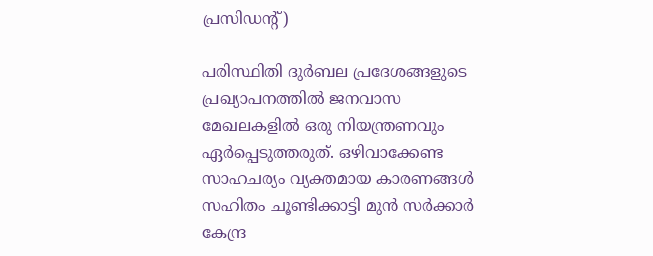പ്രസിഡന്‍റ്)

പരിസ്ഥിതി ദുർബല പ്രദേശങ്ങളുടെ പ്രഖ്യാപനത്തിൽ ജനവാസ മേഖലകളിൽ ഒരു നിയന്ത്രണവും ഏർപ്പെടുത്തരുത്. ഒഴിവാക്കേണ്ട സാഹചര്യം വ്യക്തമായ കാരണങ്ങൾ സഹിതം ചൂണ്ടിക്കാട്ടി മുൻ സർക്കാർ കേന്ദ്ര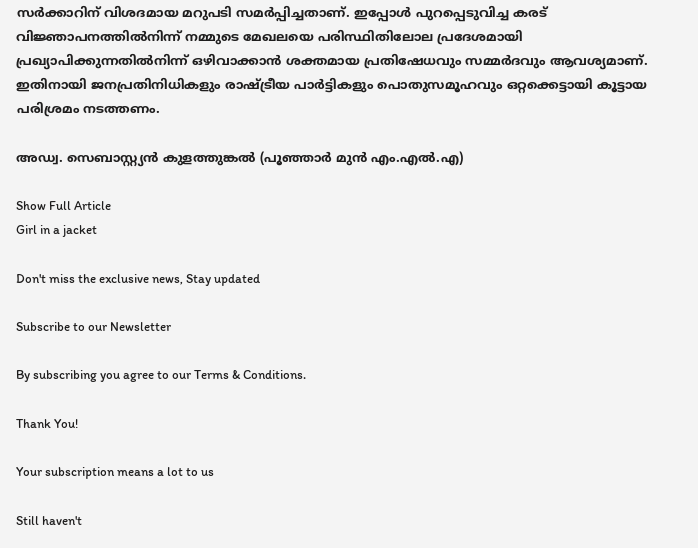സർക്കാറിന് വിശദമായ മറുപടി സമർപ്പിച്ചതാണ്. ഇപ്പോൾ പുറപ്പെടുവിച്ച കരട് വിജ്ഞാപനത്തിൽനിന്ന് നമ്മുടെ മേഖലയെ പരിസ്ഥിതിലോല പ്രദേശമായി പ്രഖ്യാപിക്കുന്നതിൽനിന്ന് ഒഴിവാക്കാൻ ശക്തമായ പ്രതിഷേധവും സമ്മർദവും ആവശ്യമാണ്. ഇതിനായി ജനപ്രതിനിധികളും രാഷ്ട്രീയ പാർട്ടികളും പൊതുസമൂഹവും ഒറ്റക്കെട്ടായി കൂട്ടായ പരിശ്രമം നടത്തണം.

അഡ്വ. സെബാസ്റ്റ്യൻ കുളത്തുങ്കൽ (പൂഞ്ഞാർ മുൻ എം.എൽ.എ)

Show Full Article
Girl in a jacket

Don't miss the exclusive news, Stay updated

Subscribe to our Newsletter

By subscribing you agree to our Terms & Conditions.

Thank You!

Your subscription means a lot to us

Still haven't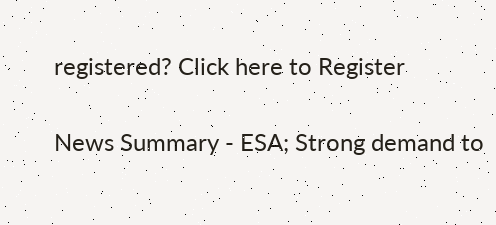registered? Click here to Register

News Summary - ESA; Strong demand to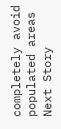completely avoid populated areas
Next Story